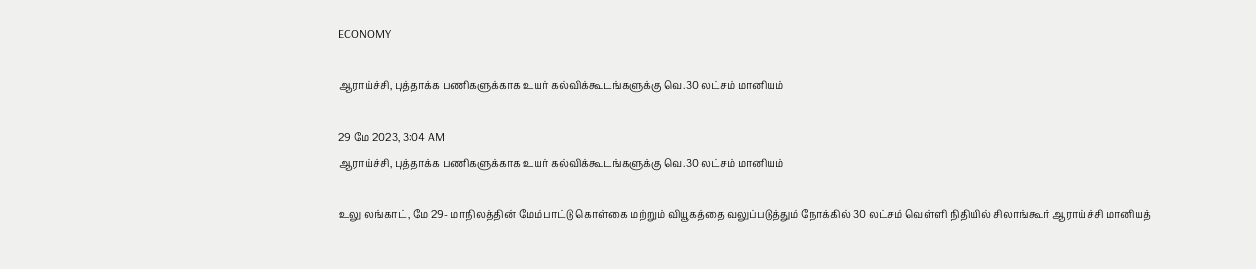ECONOMY

ஆராய்ச்சி, புத்தாக்க பணிகளுக்காக உயர் கல்விக்கூடங்களுக்கு வெ.30 லட்சம் மானியம்

29 மே 2023, 3:04 AM
ஆராய்ச்சி, புத்தாக்க பணிகளுக்காக உயர் கல்விக்கூடங்களுக்கு வெ.30 லட்சம் மானியம்

உலு லங்காட், மே 29- மாநிலத்தின் மேம்பாட்டு கொள்கை மற்றும் வியூகத்தை வலுப்படுத்தும் நோக்கில் 30 லட்சம் வெள்ளி நிதியில் சிலாங்கூர் ஆராய்ச்சி மானியத்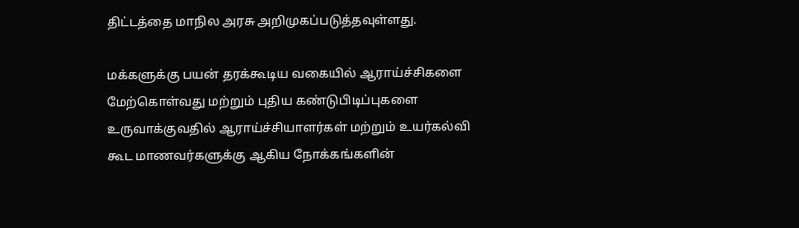திட்டத்தை மாநில அரசு அறிமுகப்படுத்தவுள்ளது.

மக்களுக்கு பயன் தரக்கூடிய வகையில் ஆராய்ச்சிகளை மேற்கொள்வது மற்றும் புதிய கண்டுபிடிப்புகளை உருவாக்குவதில் ஆராய்ச்சியாளர்கள் மற்றும் உயர்கல்வி கூட மாணவர்களுக்கு ஆகிய நோக்கங்களின்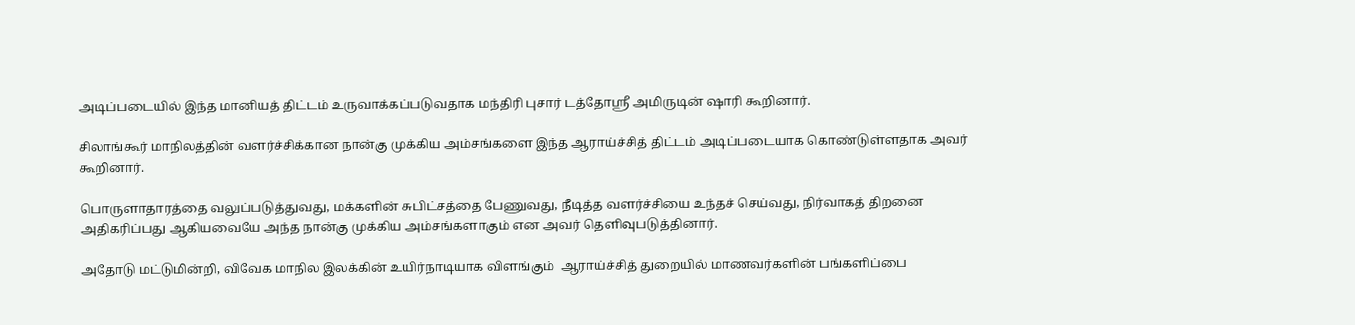அடிப்படையில் இந்த மானியத் திட்டம் உருவாக்கப்படுவதாக மந்திரி புசார் டத்தோஸ்ரீ அமிருடின் ஷாரி கூறினார்.

சிலாங்கூர் மாநிலத்தின் வளர்ச்சிக்கான நான்கு முக்கிய அம்சங்களை இந்த ஆராய்ச்சித் திட்டம் அடிப்படையாக கொண்டுள்ளதாக அவர் கூறினார்.

பொருளாதாரத்தை வலுப்படுத்துவது, மக்களின் சுபிட்சத்தை பேணுவது, நீடித்த வளர்ச்சியை உந்தச் செய்வது, நிர்வாகத் திறனை அதிகரிப்பது ஆகியவையே அந்த நான்கு முக்கிய அம்சங்களாகும் என அவர் தெளிவுபடுத்தினார்.

அதோடு மட்டுமின்றி, விவேக மாநில இலக்கின் உயிர்நாடியாக விளங்கும்  ஆராய்ச்சித் துறையில் மாணவர்களின் பங்களிப்பை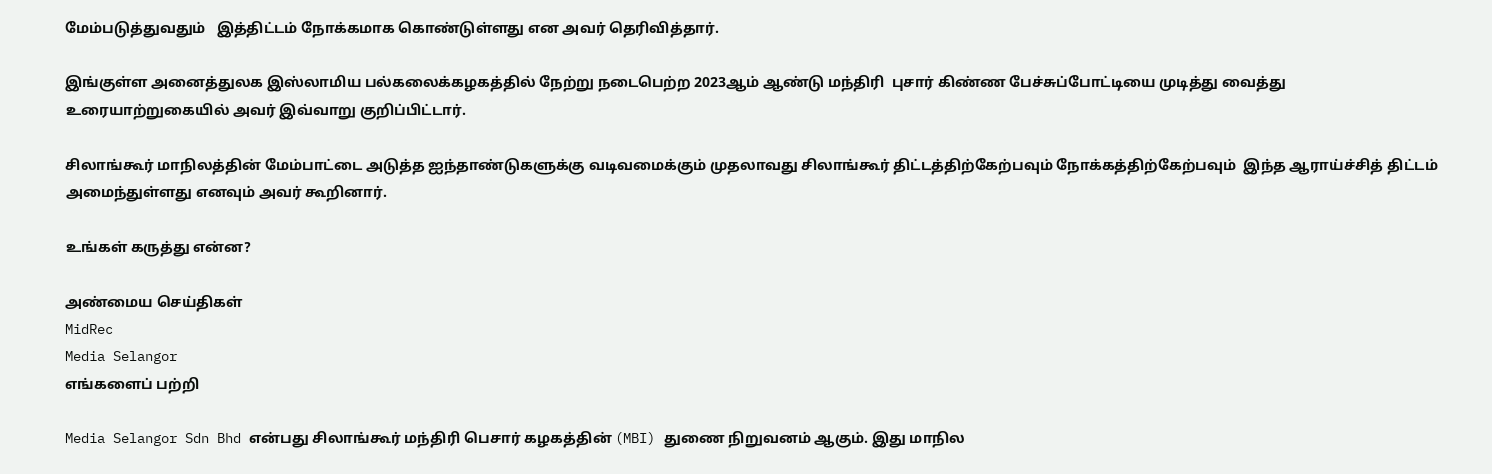மேம்படுத்துவதும்   இத்திட்டம் நோக்கமாக கொண்டுள்ளது என அவர் தெரிவித்தார்.

இங்குள்ள அனைத்துலக இஸ்லாமிய பல்கலைக்கழகத்தில் நேற்று நடைபெற்ற 2023ஆம் ஆண்டு மந்திரி  புசார் கிண்ண பேச்சுப்போட்டியை முடித்து வைத்து உரையாற்றுகையில் அவர் இவ்வாறு குறிப்பிட்டார்.

சிலாங்கூர் மாநிலத்தின் மேம்பாட்டை அடுத்த ஐந்தாண்டுகளுக்கு வடிவமைக்கும் முதலாவது சிலாங்கூர் திட்டத்திற்கேற்பவும் நோக்கத்திற்கேற்பவும்  இந்த ஆராய்ச்சித் திட்டம் அமைந்துள்ளது எனவும் அவர் கூறினார்.

உங்கள் கருத்து என்ன?

அண்மைய செய்திகள்
MidRec
Media Selangor
எங்களைப் பற்றி

Media Selangor Sdn Bhd என்பது சிலாங்கூர் மந்திரி பெசார் கழகத்தின் (MBI) துணை நிறுவனம் ஆகும். இது மாநில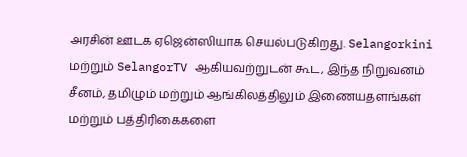அரசின் ஊடக ஏஜென்ஸியாக செயல்படுகிறது. Selangorkini மற்றும் SelangorTV ஆகியவற்றுடன் கூட, இந்த நிறுவனம் சீனம், தமிழும் மற்றும் ஆங்கிலத்திலும் இணையதளங்கள் மற்றும் பத்திரிகைகளை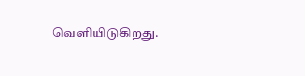வெளியிடுகிறது.